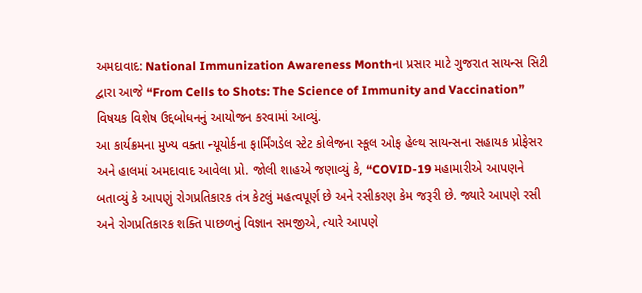અમદાવાદ: National Immunization Awareness Monthના પ્રસાર માટે ગુજરાત સાયન્સ સિટી દ્વારા આજે “From Cells to Shots: The Science of Immunity and Vaccination” વિષયક વિશેષ ઉદ્દબોધનનું આયોજન કરવામાં આવ્યું.
આ કાર્યક્રમના મુખ્ય વક્તા ન્યૂયોર્કના ફાર્મિંગડેલ સ્ટેટ કોલેજના સ્કૂલ ઓફ હેલ્થ સાયન્સના સહાયક પ્રોફેસર અને હાલમાં અમદાવાદ આવેલા પ્રો. જોલી શાહએ જણાવ્યું કે, “COVID-19 મહામારીએ આપણને બતાવ્યું કે આપણું રોગપ્રતિકારક તંત્ર કેટલું મહત્વપૂર્ણ છે અને રસીકરણ કેમ જરૂરી છે. જ્યારે આપણે રસી અને રોગપ્રતિકારક શક્તિ પાછળનું વિજ્ઞાન સમજીએ, ત્યારે આપણે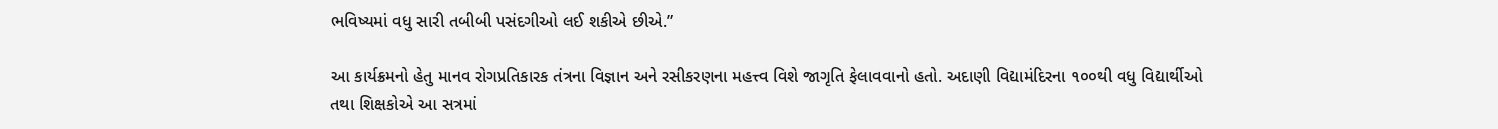ભવિષ્યમાં વધુ સારી તબીબી પસંદગીઓ લઈ શકીએ છીએ.”

આ કાર્યક્રમનો હેતુ માનવ રોગપ્રતિકારક તંત્રના વિજ્ઞાન અને રસીકરણના મહત્ત્વ વિશે જાગૃતિ ફેલાવવાનો હતો. અદાણી વિદ્યામંદિરના ૧૦૦થી વધુ વિદ્યાર્થીઓ તથા શિક્ષકોએ આ સત્રમાં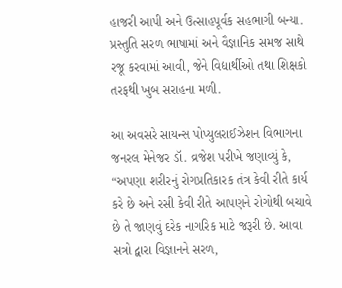હાજરી આપી અને ઉત્સાહપૂર્વક સહભાગી બન્યા. પ્રસ્તુતિ સરળ ભાષામાં અને વૈજ્ઞાનિક સમજ સાથે રજૂ કરવામાં આવી, જેને વિદ્યાર્થીઓ તથા શિક્ષકો તરફથી ખુબ સરાહના મળી.

આ અવસરે સાયન્સ પોપ્યુલરાઈઝેશન વિભાગના જનરલ મેનેજર ડૉ. વ્રજેશ પરીખે જણાવ્યું કે, “અપણા શરીરનું રોગપ્રતિકારક તંત્ર કેવી રીતે કાર્ય કરે છે અને રસી કેવી રીતે આપણને રોગોથી બચાવે છે તે જાણવું દરેક નાગરિક માટે જરૂરી છે. આવા સત્રો દ્વારા વિજ્ઞાનને સરળ,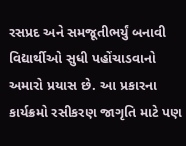રસપ્રદ અને સમજૂતીભર્યું બનાવી વિદ્યાર્થીઓ સુધી પહોંચાડવાનો અમારો પ્રયાસ છે. આ પ્રકારના કાર્યક્રમો રસીકરણ જાગૃતિ માટે પણ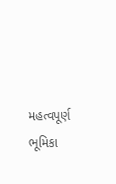મહત્વપૂર્ણ ભૂમિકા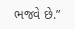ભજવે છે.”